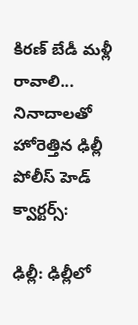కిరణ్ బేడీ మళ్లీ రావాలి... నినాదాలతో హోరెత్తిన ఢిల్లీ పోలీస్ హెడ్ క్వార్టర్స్:

ఢిల్లీ: ఢిల్లీలో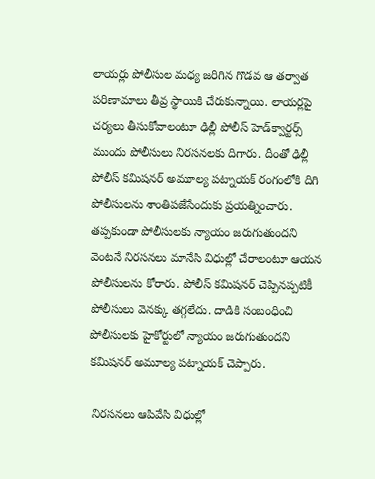లాయర్లు పోలీసుల మధ్య జరిగిన గొడవ ఆ తర్వాత పరిణామాలు తీవ్ర స్థాయికి చేరుకున్నాయి. లాయర్లపై చర్యలు తీసుకోవాలంటూ ఢిల్లీ పోలీస్ హెడ్‌క్వార్టర్స్ ముందు పోలీసులు నిరసనలకు దిగారు. దీంతో ఢిల్లీ పోలీస్ కమిషనర్ అమూల్య పట్నాయక్ రంగంలోకి దిగి పోలీసులను శాంతిపజేసేందుకు ప్రయత్నించారు. తప్పకుండా పోలీసులకు న్యాయం జరుగుతుందని వెంటనే నిరసనలు మానేసి విధుల్లో చేరాలంటూ ఆయన పోలీసులను కోరారు. పోలీస్ కమిషనర్ చెప్పినప్పటికీ పోలీసులు వెనక్కు తగ్గలేదు. దాడికి సంబంధించి పోలీసులకు హైకోర్టులో న్యాయం జరుగుతుందని కమిషనర్ అమూల్య పట్నాయక్ చెప్పారు.

 నిరసనలు ఆపివేసి విధుల్లో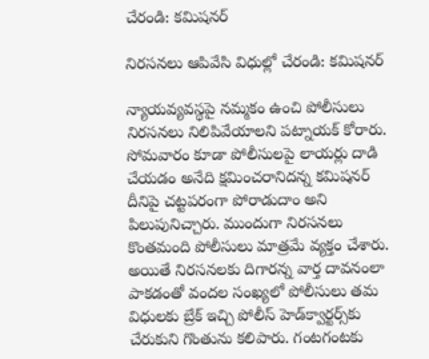చేరండి: కమిషనర్

నిరసనలు ఆపివేసి విధుల్లో చేరండి: కమిషనర్

న్యాయవ్యవస్థపై నమ్మకం ఉంచి పోలీసులు నిరసనలు నిలిపివేయాలని పట్నాయక్ కోరారు. సోమవారం కూడా పోలీసులపై లాయర్లు దాడి చేయడం అనేది క్షమించరానిదన్న కమిషనర్ దీనిపై చట్టపరంగా పోరాడుదాం అని పిలుపునిచ్చారు. ముందుగా నిరసనలు కొంతమంది పోలీసులు మాత్రమే వ్యక్తం చేశారు. అయితే నిరసనలకు దిగారన్న వార్త దావనంలా పాకడంతో వందల సంఖ్యలో పోలీసులు తమ విధులకు బ్రేక్ ఇచ్చి పోలీస్ హెడ్‌క్వార్టర్స్‌కు చేరుకుని గొంతును కలిపారు. గంటగంటకు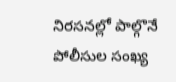నిరసనల్లో పాల్గొనే పోలీసుల సంఖ్య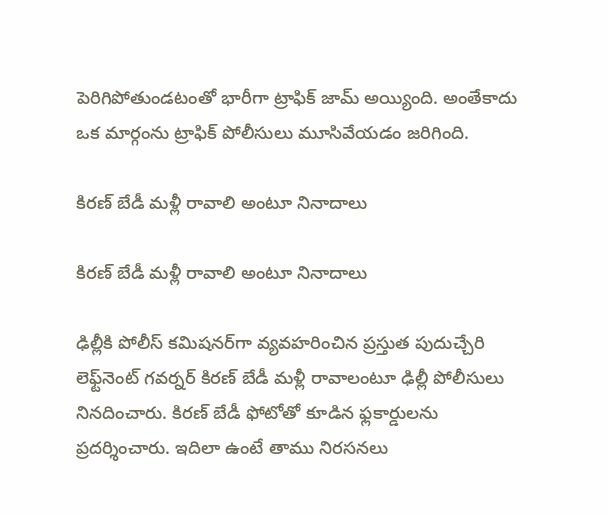పెరిగిపోతుండటంతో భారీగా ట్రాఫిక్ జామ్ అయ్యింది. అంతేకాదు ఒక మార్గంను ట్రాఫిక్ పోలీసులు మూసివేయడం జరిగింది.

కిరణ్ బేడీ మళ్లీ రావాలి అంటూ నినాదాలు

కిరణ్ బేడీ మళ్లీ రావాలి అంటూ నినాదాలు

ఢిల్లీకి పోలీస్ కమిషనర్‌గా వ్యవహరించిన ప్రస్తుత పుదుచ్చేరి లెఫ్ట్‌నెంట్ గవర్నర్ కిరణ్ బేడీ మళ్లీ రావాలంటూ ఢిల్లీ పోలీసులు నినదించారు. కిరణ్ బేడీ ఫోటోతో కూడిన ఫ్లకార్డులను ప్రదర్శించారు. ఇదిలా ఉంటే తాము నిరసనలు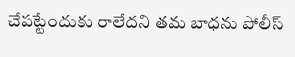చేపట్టేందుకు రాలేదని తమ బాధను పోలీస్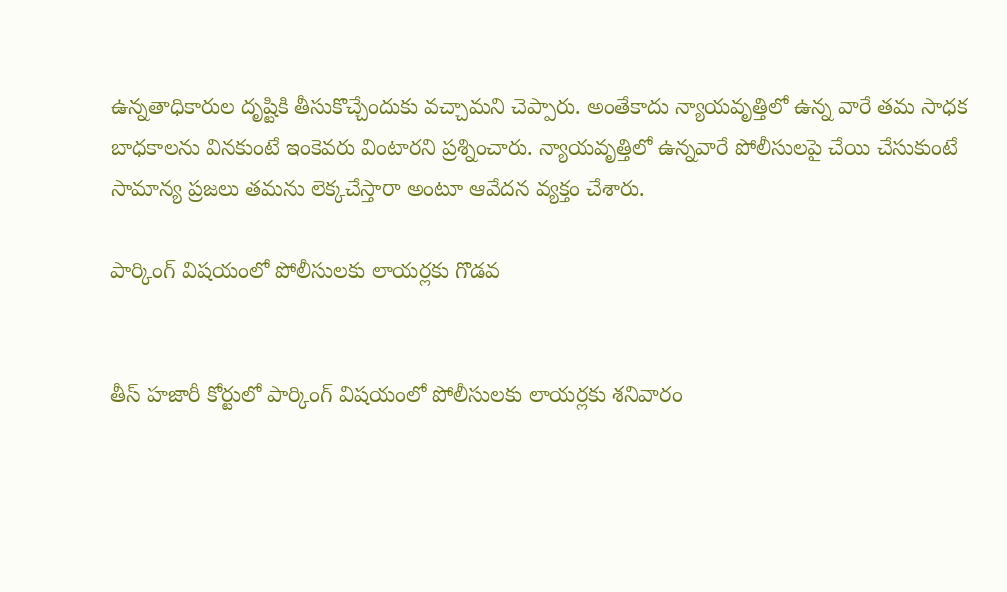ఉన్నతాధికారుల దృష్టికి తీసుకొచ్చేందుకు వచ్చామని చెప్పారు. అంతేకాదు న్యాయవృత్తిలో ఉన్న వారే తమ సాధక బాధకాలను వినకుంటే ఇంకెవరు వింటారని ప్రశ్నించారు. న్యాయవృత్తిలో ఉన్నవారే పోలీసులపై చేయి చేసుకుంటే సామాన్య ప్రజలు తమను లెక్కచేస్తారా అంటూ ఆవేదన వ్యక్తం చేశారు.

పార్కింగ్ విషయంలో పోలీసులకు లాయర్లకు గొడవ


తీస్ హజారీ కోర్టులో పార్కింగ్ విషయంలో పోలీసులకు లాయర్లకు శనివారం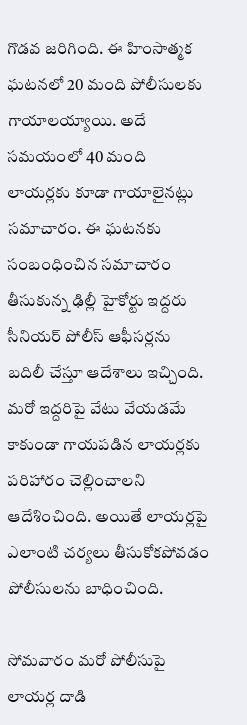గొడవ జరిగింది. ఈ హింసాత్మక ఘటనలో 20 మంది పోలీసులకు గాయాలయ్యాయి. అదే సమయంలో 40 మంది లాయర్లకు కూడా గాయాలైనట్లు సమాచారం. ఈ ఘటనకు సంబంధించిన సమాచారం తీసుకున్న ఢిల్లీ హైకోర్టు ఇద్దరు సీనియర్ పోలీస్ ఆఫీసర్లను బదిలీ చేస్తూ ఆదేశాలు ఇచ్చింది. మరో ఇద్దరిపై వేటు వేయడమే కాకుండా గాయపడిన లాయర్లకు పరిహారం చెల్లించాలని ఆదేశించింది. అయితే లాయర్లపై ఎలాంటి చర్యలు తీసుకోకపోవడం పోలీసులను బాధించింది.

సోమవారం మరో పోలీసుపై లాయర్ల దాడి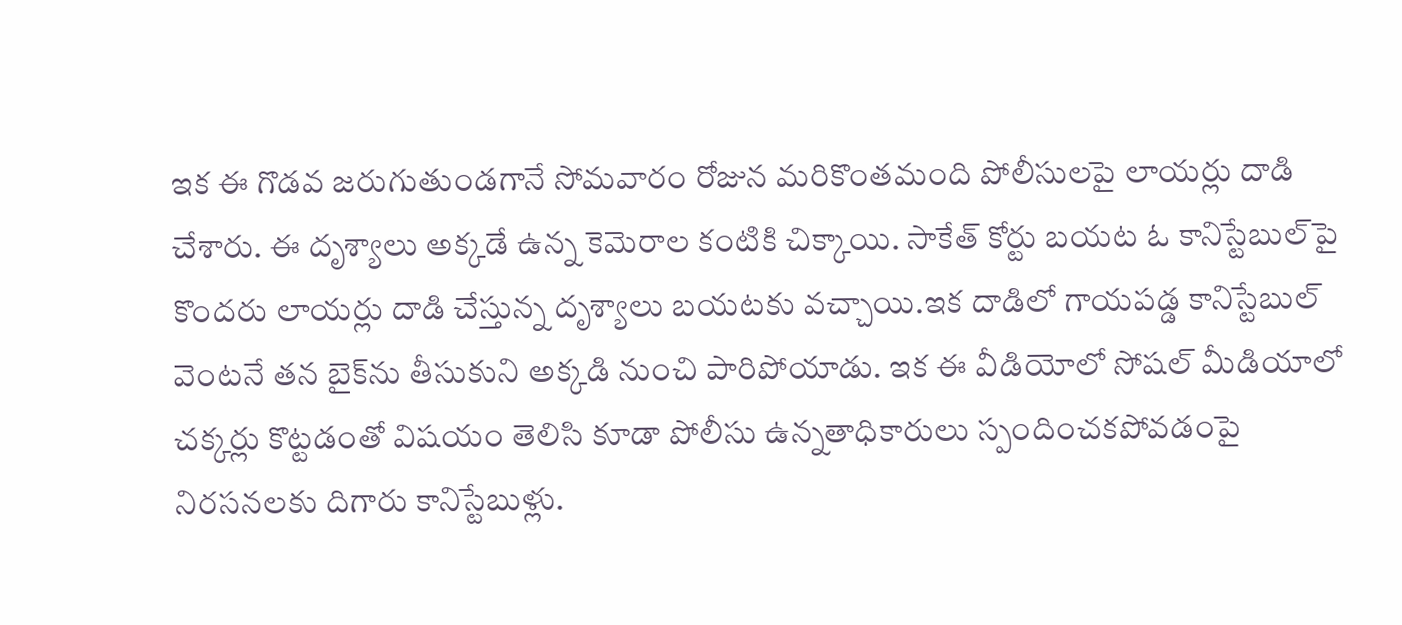ఇక ఈ గొడవ జరుగుతుండగానే సోమవారం రోజున మరికొంతమంది పోలీసులపై లాయర్లు దాడి చేశారు. ఈ దృశ్యాలు అక్కడే ఉన్న కెమెరాల కంటికి చిక్కాయి. సాకేత్ కోర్టు బయట ఓ కానిస్టేబుల్‌పై కొందరు లాయర్లు దాడి చేస్తున్న దృశ్యాలు బయటకు వచ్చాయి.ఇక దాడిలో గాయపడ్డ కానిస్టేబుల్ వెంటనే తన బైక్‌ను తీసుకుని అక్కడి నుంచి పారిపోయాడు. ఇక ఈ వీడియోలో సోషల్ మీడియాలో చక్కర్లు కొట్టడంతో విషయం తెలిసి కూడా పోలీసు ఉన్నతాధికారులు స్పందించకపోవడంపై నిరసనలకు దిగారు కానిస్టేబుళ్లు.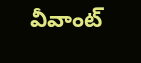వీవాంట్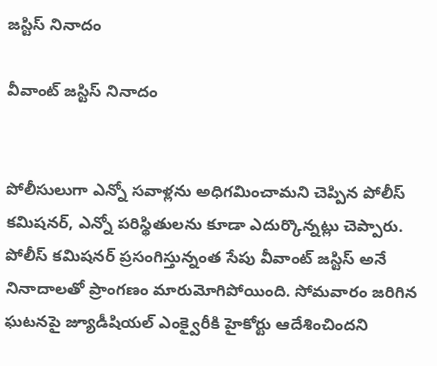జస్టిస్ నినాదం

వీవాంట్ జస్టిస్ నినాదం


పోలీసులుగా ఎన్నో సవాళ్లను అధిగమించామని చెప్పిన పోలీస్ కమిషనర్, ఎన్నో పరిస్థితులను కూడా ఎదుర్కొన్నట్లు చెప్పారు. పోలీస్ కమిషనర్ ప్రసంగిస్తున్నంత సేపు వీవాంట్ జస్టిస్ అనే నినాదాలతో ప్రాంగణం మారుమోగిపోయింది. సోమవారం జరిగిన ఘటనపై జ్యూడీషియల్ ఎంక్వైరీకి హైకోర్టు ఆదేశించిందని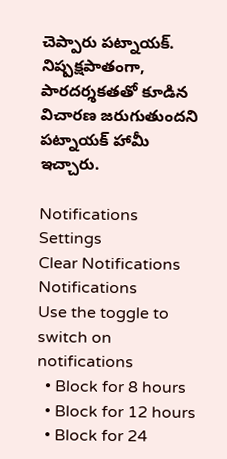చెప్పారు పట్నాయక్. నిష్పక్షపాతంగా, పారదర్శకతతో కూడిన విచారణ జరుగుతుందని పట్నాయక్ హామీ ఇచ్చారు.

Notifications
Settings
Clear Notifications
Notifications
Use the toggle to switch on notifications
  • Block for 8 hours
  • Block for 12 hours
  • Block for 24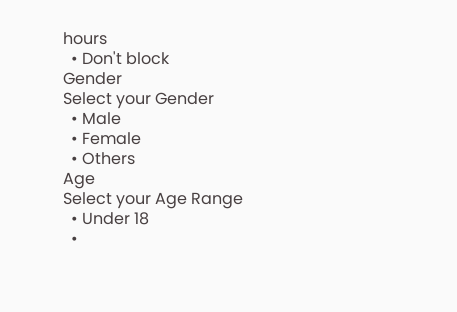hours
  • Don't block
Gender
Select your Gender
  • Male
  • Female
  • Others
Age
Select your Age Range
  • Under 18
  •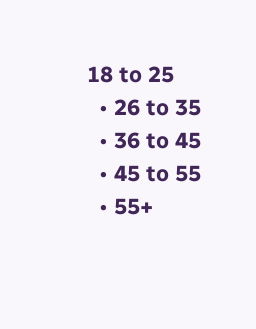18 to 25
  • 26 to 35
  • 36 to 45
  • 45 to 55
  • 55+